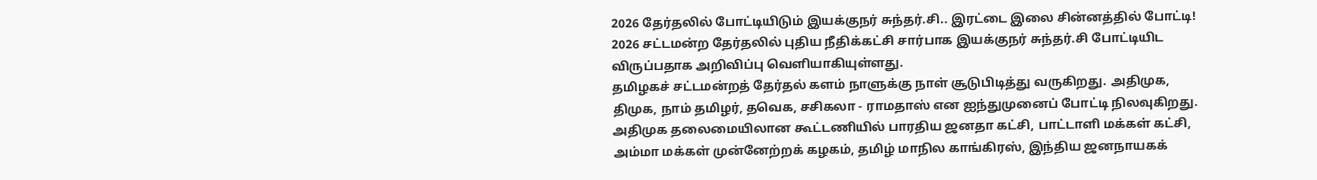2026 தேர்தலில் போட்டியிடும் இயக்குநர் சுந்தர்.சி.. இரட்டை இலை சின்னத்தில் போட்டி!
2026 சட்டமன்ற தேர்தலில் புதிய நீதிக்கட்சி சார்பாக இயக்குநர் சுந்தர்.சி போட்டியிட விருப்பதாக அறிவிப்பு வெளியாகியுள்ளது.
தமிழகச் சட்டமன்றத் தேர்தல் களம் நாளுக்கு நாள் சூடுபிடித்து வருகிறது. அதிமுக, திமுக, நாம் தமிழர், தவெக, சசிகலா - ராமதாஸ் என ஐந்துமுனைப் போட்டி நிலவுகிறது. அதிமுக தலைமையிலான கூட்டணியில் பாரதிய ஜனதா கட்சி, பாட்டாளி மக்கள் கட்சி, அம்மா மக்கள் முன்னேற்றக் கழகம், தமிழ் மாநில காங்கிரஸ், இந்திய ஜனநாயகக்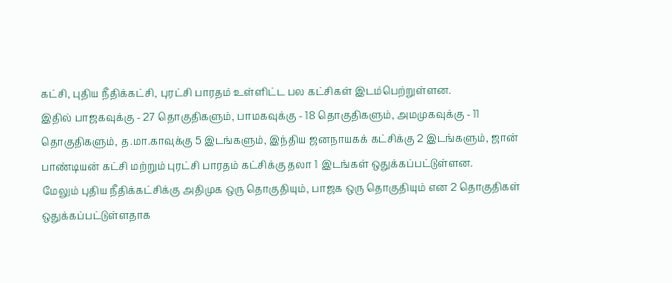கட்சி, புதிய நீதிக்கட்சி, புரட்சி பாரதம் உள்ளிட்ட பல கட்சிகள் இடம்பெற்றுள்ளன.
இதில் பாஜகவுக்கு - 27 தொகுதிகளும், பாமகவுக்கு - 18 தொகுதிகளும், அமமுகவுக்கு - 11 தொகுதிகளும், த.மா.காவுக்கு 5 இடங்களும், இந்திய ஜனநாயகக் கட்சிக்கு 2 இடங்களும், ஜான் பாண்டியன் கட்சி மற்றும் புரட்சி பாரதம் கட்சிக்கு தலா 1 இடங்கள் ஒதுக்கப்பட்டுள்ளன.
மேலும் புதிய நீதிக்கட்சிக்கு அதிமுக ஒரு தொகுதியும், பாஜக ஒரு தொகுதியும் என 2 தொகுதிகள் ஒதுக்கப்பட்டுள்ளதாக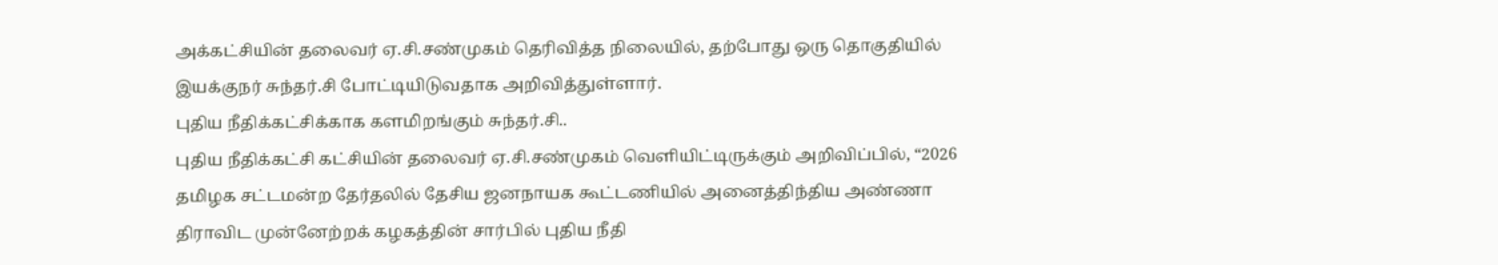அக்கட்சியின் தலைவர் ஏ.சி.சண்முகம் தெரிவித்த நிலையில், தற்போது ஒரு தொகுதியில் இயக்குநர் சுந்தர்.சி போட்டியிடுவதாக அறிவித்துள்ளார்.
புதிய நீதிக்கட்சிக்காக களமிறங்கும் சுந்தர்.சி..
புதிய நீதிக்கட்சி கட்சியின் தலைவர் ஏ.சி.சண்முகம் வெளியிட்டிருக்கும் அறிவிப்பில், “2026 தமிழக சட்டமன்ற தேர்தலில் தேசிய ஜனநாயக கூட்டணியில் அனைத்திந்திய அண்ணா திராவிட முன்னேற்றக் கழகத்தின் சார்பில் புதிய நீதி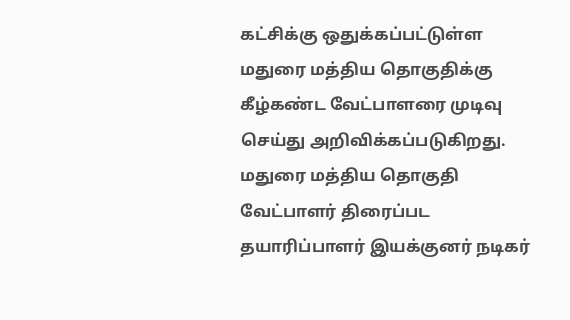கட்சிக்கு ஒதுக்கப்பட்டுள்ள மதுரை மத்திய தொகுதிக்கு கீழ்கண்ட வேட்பாளரை முடிவு செய்து அறிவிக்கப்படுகிறது.
மதுரை மத்திய தொகுதி வேட்பாளர் திரைப்பட தயாரிப்பாளர் இயக்குனர் நடிகர்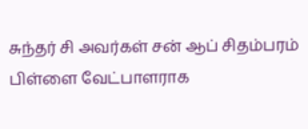சுந்தர் சி அவர்கள் சன் ஆப் சிதம்பரம் பிள்ளை வேட்பாளராக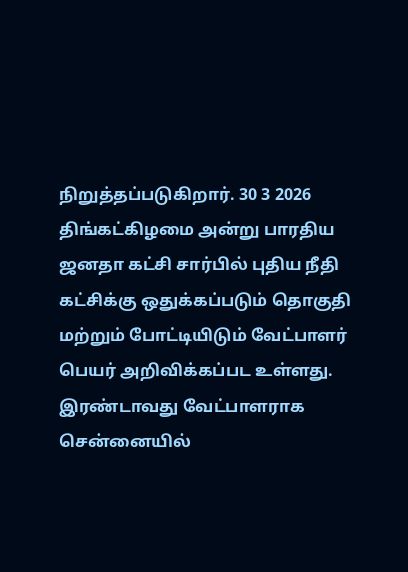நிறுத்தப்படுகிறார். 30 3 2026 திங்கட்கிழமை அன்று பாரதிய ஜனதா கட்சி சார்பில் புதிய நீதி கட்சிக்கு ஒதுக்கப்படும் தொகுதி மற்றும் போட்டியிடும் வேட்பாளர் பெயர் அறிவிக்கப்பட உள்ளது. இரண்டாவது வேட்பாளராக சென்னையில்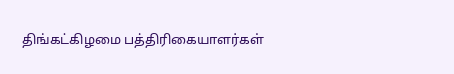திங்கட்கிழமை பத்திரிகையாளர்கள்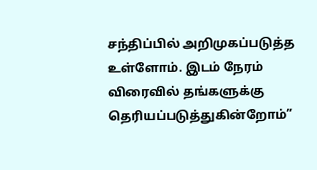சந்திப்பில் அறிமுகப்படுத்த உள்ளோம். இடம் நேரம் விரைவில் தங்களுக்கு தெரியப்படுத்துகின்றோம்”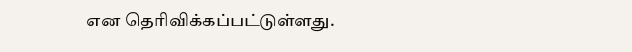என தெரிவிக்கப்பட்டுள்ளது.